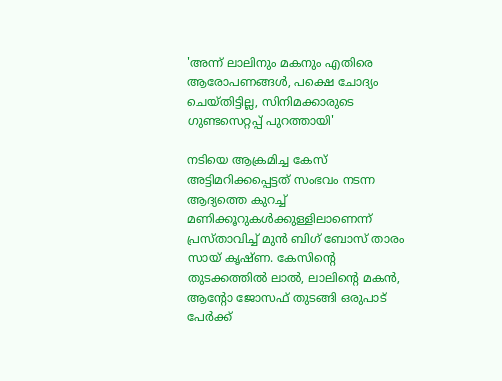'അന്ന് ലാലിനും മകനും എതിരെ ആരോപണങ്ങൾ, പക്ഷെ ചോദ്യം ചെയ്തിട്ടില്ല, സിനിമക്കാരുടെ ഗുണ്ടസെറ്റപ്പ് പുറത്തായി'

നടിയെ ആക്രമിച്ച കേസ് അട്ടിമറിക്കപ്പെട്ടത് സംഭവം നടന്ന ആദ്യത്തെ കുറച്ച് മണിക്കൂറുകൾക്കുള്ളിലാണെന്ന് പ്രസ്താവിച്ച് മുൻ ബിഗ് ബോസ് താരം സായ് കൃഷ്ണ. കേസിന്റെ തുടക്കത്തിൽ ലാൽ, ലാലിന്റെ മകൻ, ആന്റോ ജോസഫ് തുടങ്ങി ഒരുപാട് പേർക്ക്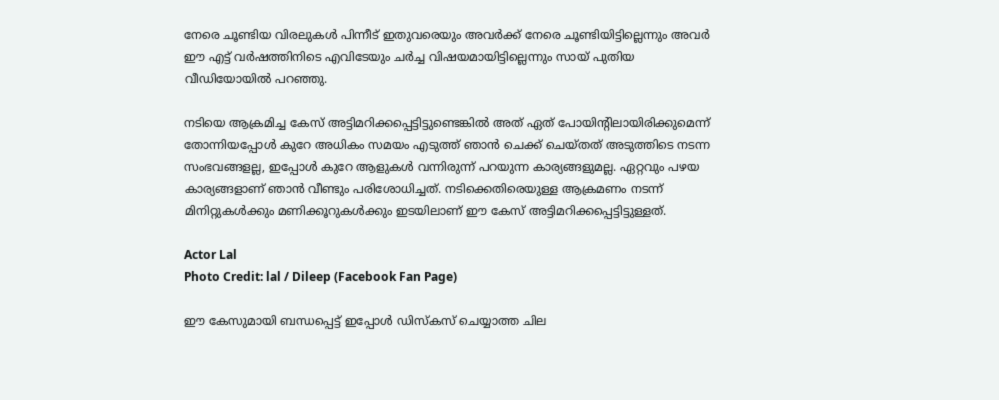നേരെ ചൂണ്ടിയ വിരലുകൾ പിന്നീട് ഇതുവരെയും അവർക്ക് നേരെ ചൂണ്ടിയിട്ടില്ലെന്നും അവർ ഈ എട്ട് വർഷത്തിനിടെ എവിടേയും ചർച്ച വിഷയമായിട്ടില്ലെന്നും സായ് പുതിയ വീഡിയോയിൽ പറഞ്ഞു.

നടിയെ ആക്രമിച്ച കേസ് അട്ടിമറിക്കപ്പെട്ടിട്ടുണ്ടെങ്കിൽ അത് ഏത് പോയിന്റിലായിരിക്കുമെന്ന് തോന്നിയപ്പോൾ കുറേ അധികം സമയം എടുത്ത് ഞാൻ ചെക്ക് ചെയ്തത് അടുത്തിടെ നടന്ന സംഭവങ്ങളല്ല, ഇപ്പോൾ കുറേ ആളുകൾ വന്നിരുന്ന് പറയുന്ന കാര്യങ്ങളുമല്ല. ഏറ്റവും പഴയ കാര്യങ്ങളാണ് ഞാൻ വീണ്ടും പരിശോധിച്ചത്. നടിക്കെതിരെയുള്ള ആക്രമണം നടന്ന് മിനിറ്റുകൾക്കും മണിക്കൂറുകൾക്കും ഇടയിലാണ് ഈ കേസ് അട്ടിമറിക്കപ്പെട്ടിട്ടുള്ളത്.

Actor Lal
Photo Credit: lal / Dileep (Facebook Fan Page)

ഈ കേസുമായി ബന്ധപ്പെട്ട് ഇപ്പോൾ ഡിസ്കസ് ചെയ്യാത്ത ചില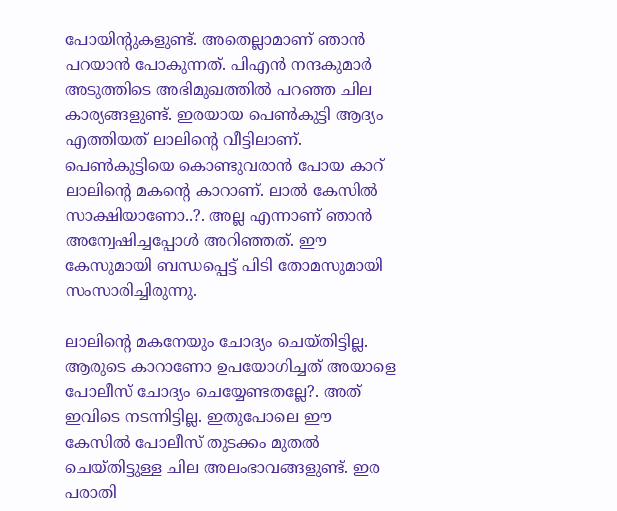പോയിന്റുകളുണ്ട്. അതെല്ലാമാണ് ഞാൻ പറയാൻ പോകുന്നത്. പിഎൻ നന്ദകുമാർ അടുത്തിടെ അഭിമുഖത്തിൽ പറഞ്ഞ ചില കാര്യങ്ങളുണ്ട്. ഇരയായ പെൺകുട്ടി ആദ്യം എത്തിയത് ലാലിന്റെ വീട്ടിലാണ്. പെൺകുട്ടിയെ കൊണ്ടുവരാൻ പോയ കാറ് ലാലിന്റെ മകന്റെ കാറാണ്. ലാൽ കേസിൽ സാക്ഷിയാണോ..?. അല്ല എന്നാണ് ഞാൻ അന്വേഷിച്ചപ്പോൾ അറിഞ്ഞത്. ഈ കേസുമായി ബന്ധപ്പെട്ട് പിടി തോമസുമായി സംസാരിച്ചിരുന്നു.

ലാലിന്റെ മകനേയും ചോദ്യം ചെയ്തിട്ടില്ല. ആരുടെ കാറാണോ ഉപയോഗിച്ചത് അയാളെ പോലീസ് ചോദ്യം ചെയ്യേണ്ടതല്ലേ?. അത് ഇവിടെ നടന്നിട്ടില്ല. ഇതുപോലെ ഈ കേസിൽ പോലീസ് തുടക്കം മുതൽ ചെയ്തിട്ടുള്ള ചില അലംഭാവങ്ങളുണ്ട്. ഇര പരാതി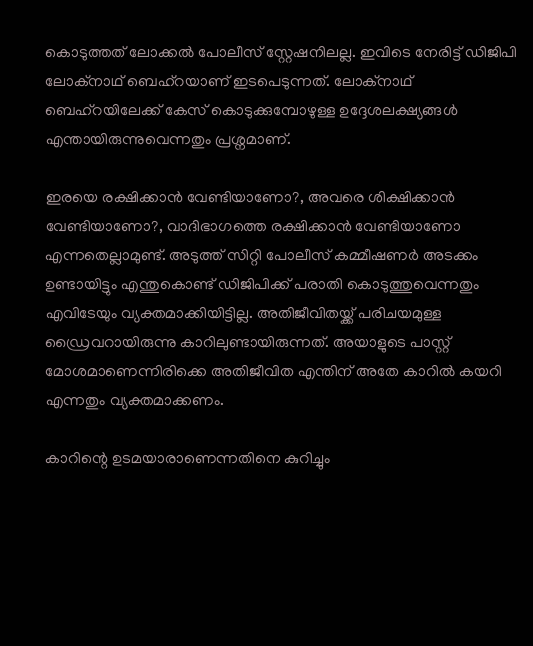കൊടുത്തത് ലോക്കൽ പോലീസ് സ്റ്റേഷനിലല്ല. ഇവിടെ നേരിട്ട് ഡിജിപി ലോക്നാഥ് ബെഹ്റയാണ് ഇടപെടുന്നത്. ലോക്നാഥ് ബെഹ്റയിലേക്ക് കേസ് കൊടുക്കുമ്പോഴുള്ള ഉദ്ദേശലക്ഷ്യങ്ങൾ എന്തായിരുന്നുവെന്നതും പ്രശ്നമാണ്.

ഇരയെ രക്ഷിക്കാൻ വേണ്ടിയാണോ?, അവരെ ശിക്ഷിക്കാൻ വേണ്ടിയാണോ?, വാദിഭാഗത്തെ രക്ഷിക്കാൻ വേണ്ടിയാണോ എന്നതെല്ലാമുണ്ട്. അടുത്ത് സിറ്റി പോലീസ് കമ്മീഷണർ അടക്കം ഉണ്ടായിട്ടും എന്തുകൊണ്ട് ഡിജിപിക്ക് പരാതി കൊടുത്തുവെന്നതും എവിടേയും വ്യക്തമാക്കിയിട്ടില്ല. അതിജീവിതയ്ക്ക് പരിചയമുള്ള ഡ്രൈവറായിരുന്നു കാറിലുണ്ടായിരുന്നത്. അയാളുടെ പാസ്റ്റ് മോശമാണെന്നിരിക്കെ അതിജീവിത എന്തിന് അതേ കാറിൽ കയറി എന്നതും വ്യക്തമാക്കണം.

കാറിന്റെ ഉടമയാരാണെന്നതിനെ കുറിച്ചും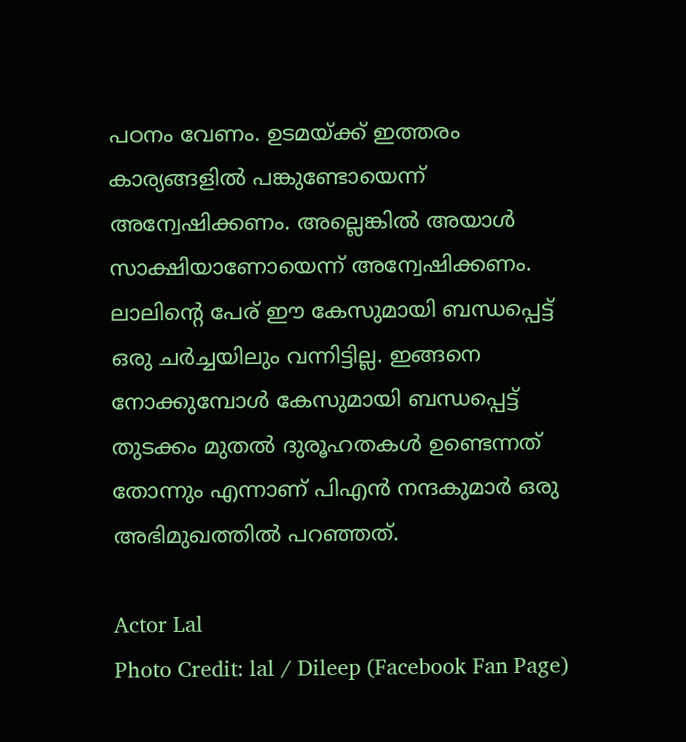പഠനം വേണം. ഉടമയ്ക്ക് ഇത്തരം കാര്യങ്ങളിൽ പങ്കുണ്ടോയെന്ന് അന്വേഷിക്കണം. അല്ലെങ്കിൽ അയാൾ സാക്ഷിയാണോയെന്ന് അന്വേഷിക്കണം. ലാലിന്റെ പേര് ഈ കേസുമായി ബന്ധപ്പെട്ട് ഒരു ചർച്ചയിലും വന്നിട്ടില്ല. ഇങ്ങനെ നോക്കുമ്പോൾ കേസുമായി ബന്ധപ്പെട്ട് തുടക്കം മുതൽ ദുരൂഹതകൾ ഉണ്ടെന്നത് തോന്നും എന്നാണ് പിഎൻ നന്ദകുമാർ ഒരു അഭിമുഖത്തിൽ പറഞ്ഞത്.

Actor Lal
Photo Credit: lal / Dileep (Facebook Fan Page)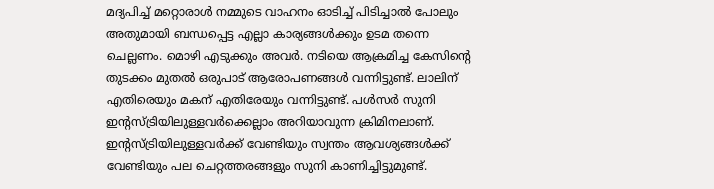മദ്യപിച്ച് മറ്റൊരാൾ നമ്മുടെ വാഹനം ഓടിച്ച് പിടിച്ചാൽ പോലും അതുമായി ബന്ധപ്പെട്ട എല്ലാ കാര്യങ്ങൾക്കും ഉടമ തന്നെ ചെല്ലണം. മൊഴി എടുക്കും അവർ. നടിയെ ആക്രമിച്ച കേസിന്റെ തുടക്കം മുതൽ ഒരുപാട് ആരോപണങ്ങൾ വന്നിട്ടുണ്ട്. ലാലിന് എതിരെയും മകന് എതിരേയും വന്നിട്ടുണ്ട്. പൾസർ സുനി ഇന്റസ്ട്രിയിലുള്ളവർക്കെല്ലാം അറിയാവുന്ന ക്രിമിനലാണ്. ഇന്റസ്ട്രിയിലുള്ളവർക്ക് വേണ്ടിയും സ്വന്തം ആവശ്യങ്ങൾക്ക് വേണ്ടിയും പല ചെറ്റത്തരങ്ങളും സുനി കാണിച്ചിട്ടുമുണ്ട്.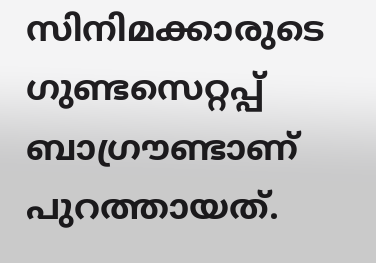സിനിമക്കാരുടെ ഗുണ്ടസെറ്റപ്പ് ബാഗ്രൗണ്ടാണ് പുറത്തായത്.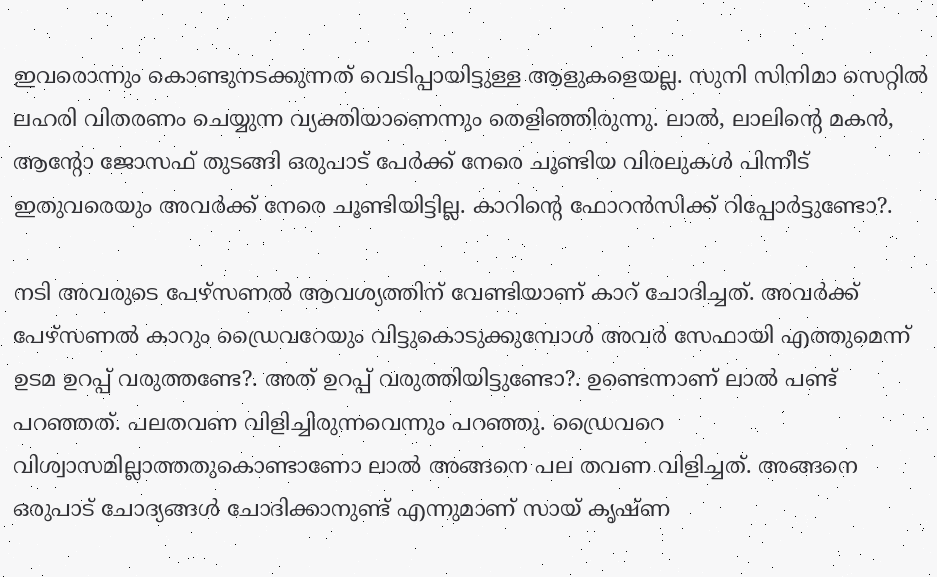ഇവരൊന്നും കൊണ്ടുനടക്കുന്നത് വെടിപ്പായിട്ടുള്ള ആളുകളെയല്ല. സുനി സിനിമാ സെറ്റിൽ ലഹരി വിതരണം ചെയ്യുന്ന വ്യക്തിയാണെന്നും തെളി‍ഞ്ഞിരുന്നു. ലാൽ, ലാലിന്റെ മകൻ, ആന്റോ ജോസഫ് തുടങ്ങി ഒരുപാട് പേർക്ക് നേരെ ചൂണ്ടിയ വിരലുകൾ പിന്നീട് ഇതുവരെയും അവർക്ക് നേരെ ചൂണ്ടിയിട്ടില്ല. കാറിന്റെ ഫോറൻസിക്ക് റിപ്പോർട്ടുണ്ടോ?.

നടി അവരുടെ പേഴ്സണൽ ആവശ്യത്തിന് വേണ്ടിയാണ് കാറ് ചോദിച്ചത്. അവർക്ക് പേഴ്സണൽ കാറും‍ ഡ്രൈവറേയും വിട്ടുകൊടുക്കുമ്പോൾ അവർ സേഫായി എത്തുമെന്ന് ഉടമ ഉറപ്പ് വരുത്തണ്ടേ?. അത് ഉറപ്പ് വരുത്തിയിട്ടുണ്ടോ?. ഉണ്ടെന്നാണ് ലാൽ പണ്ട് പറഞ്ഞത്. പലതവണ വിളിച്ചിരുന്നവെന്നും പറഞ്ഞു. ഡ്രൈവറെ വിശ്വാസമില്ലാത്തതുകൊണ്ടാണോ ലാൽ അങ്ങനെ പല തവണ വിളിച്ചത്. അങ്ങനെ ഒരുപാട് ചോദ്യങ്ങൾ ചോദിക്കാനുണ്ട് എന്നുമാണ് സായ് കൃഷ്ണ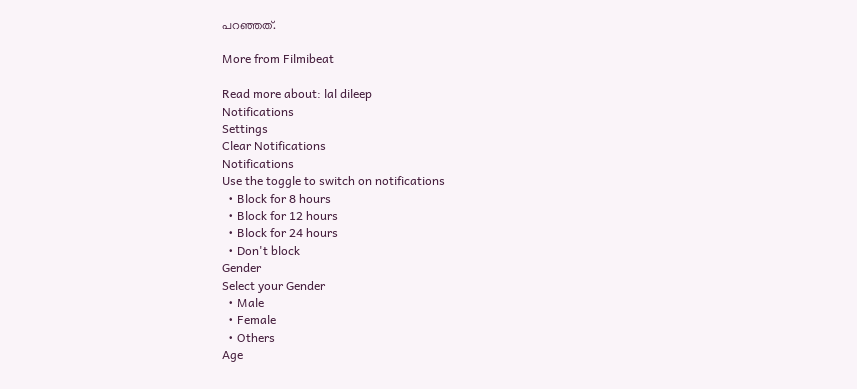പറഞ്ഞത്.

More from Filmibeat

Read more about: lal dileep
Notifications
Settings
Clear Notifications
Notifications
Use the toggle to switch on notifications
  • Block for 8 hours
  • Block for 12 hours
  • Block for 24 hours
  • Don't block
Gender
Select your Gender
  • Male
  • Female
  • Others
Age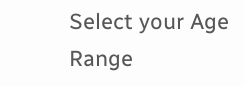Select your Age Range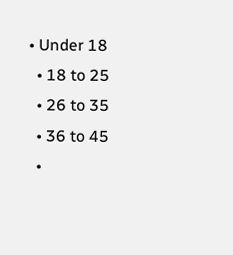• Under 18
  • 18 to 25
  • 26 to 35
  • 36 to 45
  •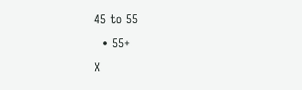45 to 55
  • 55+
X